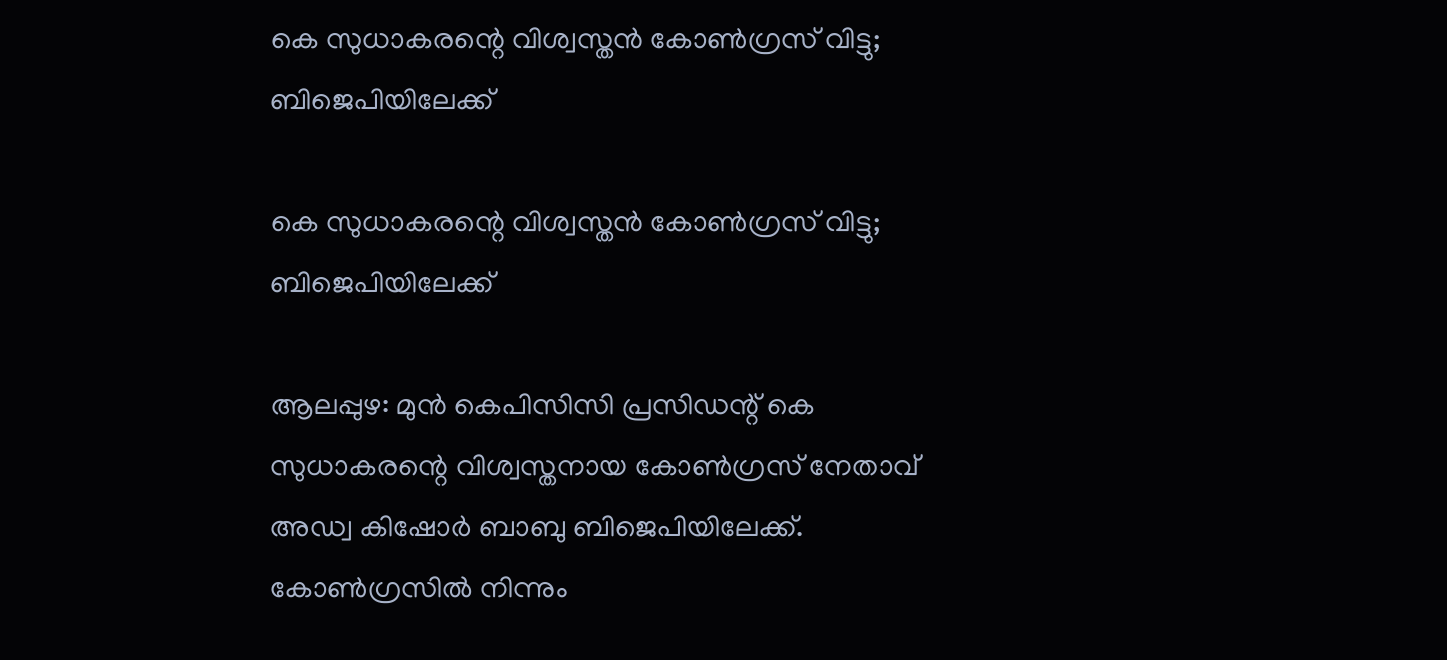കെ സുധാകരന്റെ വിശ്വസ്തന്‍ കോണ്‍ഗ്രസ് വിട്ടു; ബിജെപിയിലേക്ക്

കെ സുധാകരന്റെ വിശ്വസ്തന്‍ കോണ്‍ഗ്രസ് വിട്ടു; ബിജെപിയിലേക്ക്

ആലപ്പുഴ: മുന്‍ കെപിസിസി പ്രസിഡന്റ് കെ സുധാകരന്റെ വിശ്വസ്തനായ കോണ്‍ഗ്രസ് നേതാവ് അഡ്വ കിഷോര്‍ ബാബു ബിജെപിയിലേക്ക്. കോണ്‍ഗ്രസില്‍ നിന്നും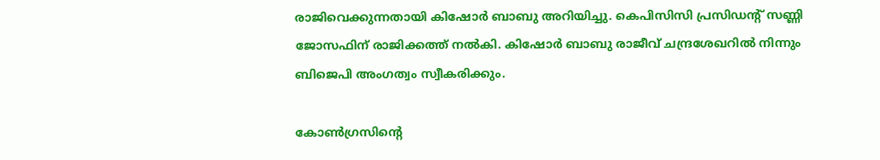രാജിവെക്കുന്നതായി കിഷോര്‍ ബാബു അറിയിച്ചു. കെപിസിസി പ്രസിഡന്റ് സണ്ണി ജോസഫിന് രാജിക്കത്ത് നല്‍കി. കിഷോർ ബാബു രാജീവ് ചന്ദ്രശേഖറിൽ നിന്നും ബിജെപി അംഗത്വം സ്വീകരിക്കും.

കോണ്‍ഗ്രസിന്റെ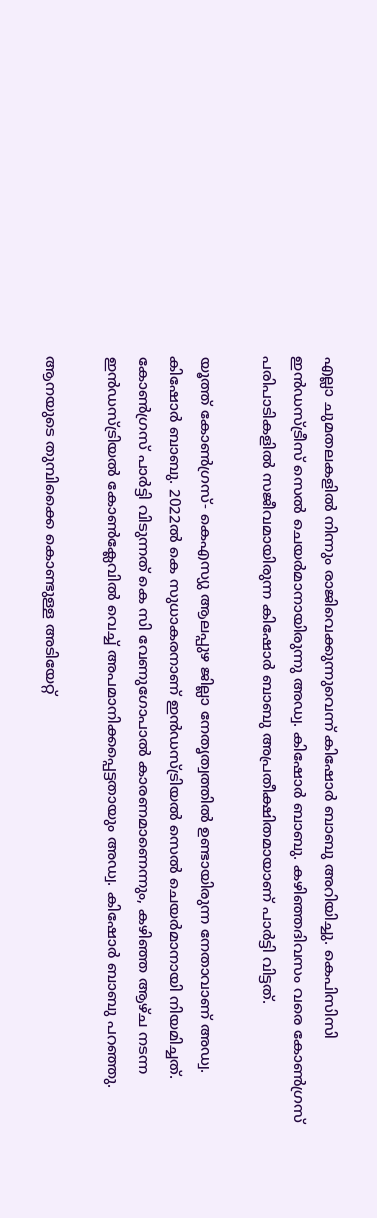എല്ലാ ചുമതലകളില്‍ നിന്നും രാജിവെക്കുന്നുവെന്ന് കിഷോര്‍ ബാബു അറിയിച്ചു. കെപിസിസി ഇന്‍ഡസ്ട്രീസ് സെല്‍ ചെയര്‍മാനായിരുന്നു അഡ്വ. കിഷോര്‍ ബാബു. കഴിഞ്ഞദിവസം വരെ കോണ്‍ഗ്രസ് പരിപാടികളില്‍ സജീവമായിരുന്ന കിഷോര്‍ ബാബു അപ്രതീക്ഷിതമായാണ് പാര്‍ട്ടി വിട്ടത്.

യൂത്ത് കോണ്‍ഗ്രസ്- കെഎസ്യു ആലപ്പുഴ ജില്ലാ നേതൃത്വത്തില്‍ ഉണ്ടായിരുന്ന നേതാവാണ് അഡ്വ. കിഷോര്‍ ബാബു. 2022ല്‍ കെ സുധാകരനാണ് ഇന്‍ഡസ്ട്രിയല്‍ സെല്‍ ചെയര്‍മാനായി നിയമിച്ചത്. കോൺഗ്രസ് പാർട്ടി വിടുന്നത് കെ സി വേണുഗോപാൽ കാരണമാണെന്നും, കഴിഞ്ഞ ആഴ്ച നടന്ന ഇൻഡസ്ട്രിയൽ കോൺക്ലേവിൽ വെച്ച് അപമാനിക്കപ്പെട്ടതായും അഡ്വ. കിഷോർ ബാബു പറഞ്ഞു.

ആനയുടെ തുമ്പിക്കൈ കൊണ്ടുള്ള അടിയേറ്റ്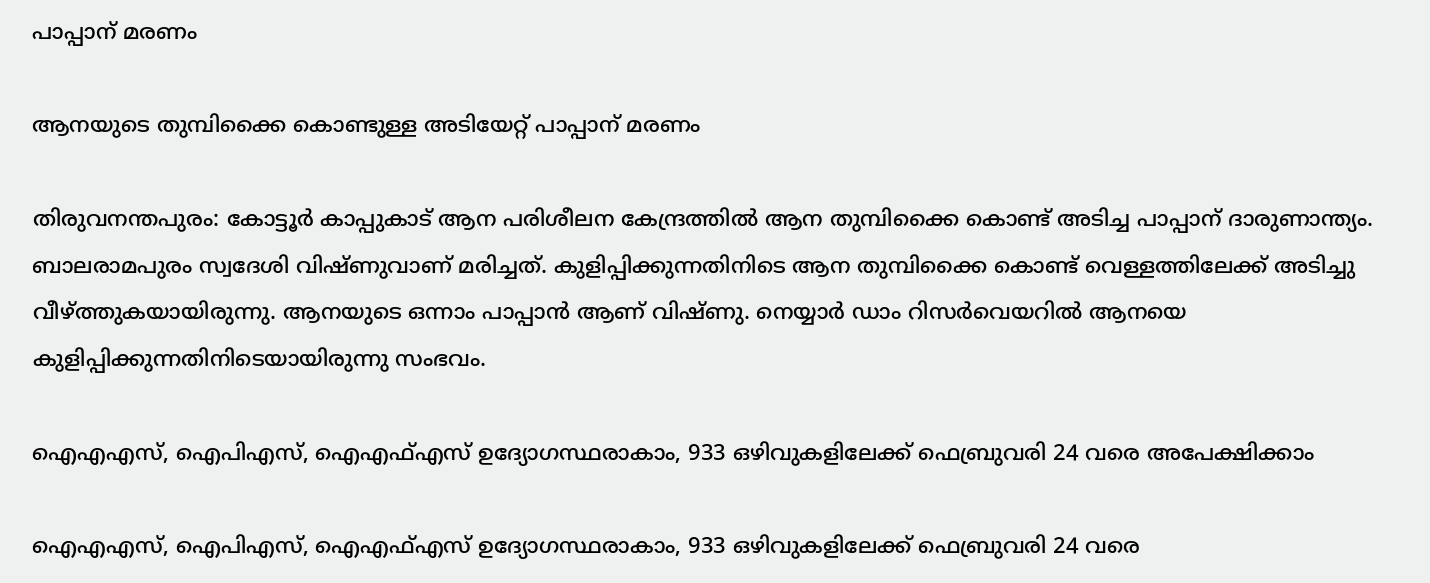പാപ്പാന് മരണം

ആനയുടെ തുമ്പിക്കൈ കൊണ്ടുള്ള അടിയേറ്റ് പാപ്പാന് മരണം

തിരുവനന്തപുരം: കോട്ടൂര്‍ കാപ്പുകാട് ആന പരിശീലന കേന്ദ്രത്തില്‍ ആന തുമ്പിക്കൈ കൊണ്ട് അടിച്ച പാപ്പാന് ദാരുണാന്ത്യം. ബാലരാമപുരം സ്വദേശി വിഷ്ണുവാണ് മരിച്ചത്. കുളിപ്പിക്കുന്നതിനിടെ ആന തുമ്പിക്കൈ കൊണ്ട് വെള്ളത്തിലേക്ക് അടിച്ചു വീഴ്ത്തുകയായിരുന്നു. ആനയുടെ ഒന്നാം പാപ്പാൻ ആണ് വിഷ്ണു. നെയ്യാർ ഡാം റിസർവെയറിൽ ആനയെ കുളിപ്പിക്കുന്നതിനിടെയായിരുന്നു സംഭവം.

ഐഎഎസ്, ഐപിഎസ്, ഐഎഫ്എസ് ഉദ്യോഗസ്ഥരാകാം, 933 ഒഴിവുകളിലേക്ക് ഫെബ്രുവരി 24 വരെ അപേക്ഷിക്കാം

ഐഎഎസ്, ഐപിഎസ്, ഐഎഫ്എസ് ഉദ്യോഗസ്ഥരാകാം, 933 ഒഴിവുകളിലേക്ക് ഫെബ്രുവരി 24 വരെ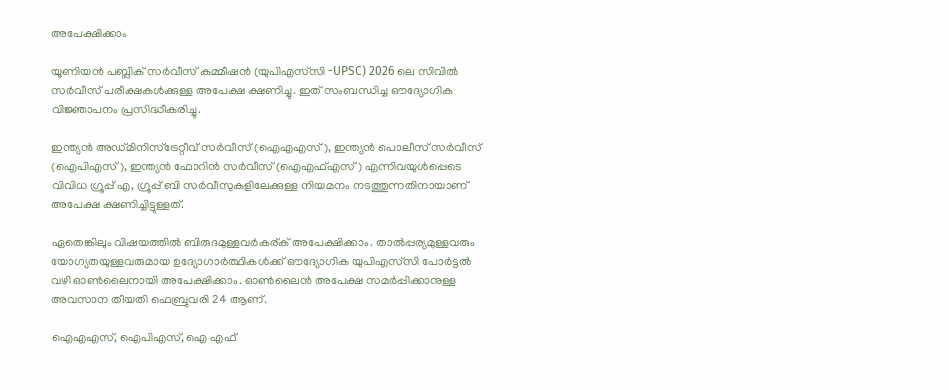അപേക്ഷിക്കാം

യൂണിയൻ പബ്ലിക് സർവീസ് കമ്മീഷൻ (യുപിഎസ്‌സി -UPSC) 2026 ലെ സിവിൽ സർവീസ് പരീക്ഷകൾക്കുള്ള അപേക്ഷ ക്ഷണിച്ചു. ഇത് സംബന്ധിച്ച ഔദ്യോഗിക വിജ്ഞാപനം പ്രസിദ്ധീകരിച്ചു.

ഇന്ത്യൻ അഡ്മിനിസ്ട്രേറ്റീവ് സർവീസ് (ഐഎഎസ്), ഇന്ത്യൻ പൊലീസ് സർവീസ് (ഐപിഎസ്), ഇന്ത്യൻ ഫോറിൻ സർവീസ് (ഐഎഫ്എസ്) എന്നിവയുൾപ്പെടെ വിവിധ ഗ്രൂപ്പ് എ, ഗ്രൂപ്പ് ബി സർവീസുകളിലേക്കുള്ള നിയമനം നടത്തുന്നതിനായാണ് അപേക്ഷ ക്ഷണിച്ചിട്ടുള്ളത്.

ഏതെങ്കിലും വിഷയത്തിൽ ബിരുദമുള്ളവർകര്ക് അപേക്ഷിക്കാം. താൽപ്പര്യമുള്ളവരും യോഗ്യതയുള്ളവരുമായ ഉദ്യോഗാർത്ഥികൾക്ക് ഔദ്യോഗിക യുപിഎസ്‌സി പോർട്ടൽ വഴി ഓൺലൈനായി അപേക്ഷിക്കാം. ഓൺലൈൻ അപേക്ഷ സമർപ്പിക്കാനുള്ള അവസാന തീയതി ഫെബ്രുവരി 24 ആണ്.

ഐഎഎസ്, ഐപിഎസ്, ഐ എഫ്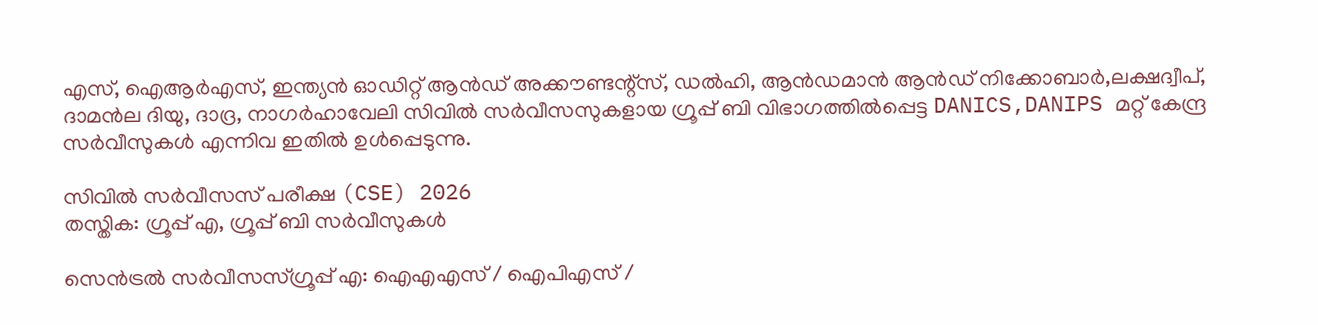എസ്, ഐആർഎസ്, ഇന്ത്യൻ ഓഡിറ്റ് ആൻഡ് അക്കൗണ്ടന്റ്സ്, ഡൽഹി, ആൻഡമാൻ ആൻഡ് നിക്കോബാർ,ലക്ഷദ്വീപ്, ദാമൻല ദിയു, ദാദ്ര, നാഗർഹാവേലി സിവിൽ സർവീസസുകളായ ഗ്രൂപ്പ് ബി വിഭാഗത്തിൽപ്പെട്ട DANICS,DANIPS മറ്റ് കേന്ദ്ര സർവീസുകൾ എന്നിവ ഇതിൽ ഉൾപ്പെടുന്നു.

സിവിൽ സർവീസസ് പരീക്ഷ (CSE) 2026
തസ്തിക: ഗ്രൂപ്പ് എ, ഗ്രൂപ്പ് ബി സർവീസുകൾ

സെൻട്രൽ സർവീസസ്ഗ്രൂപ്പ് എ: ഐഎഎസ് / ഐപിഎസ് /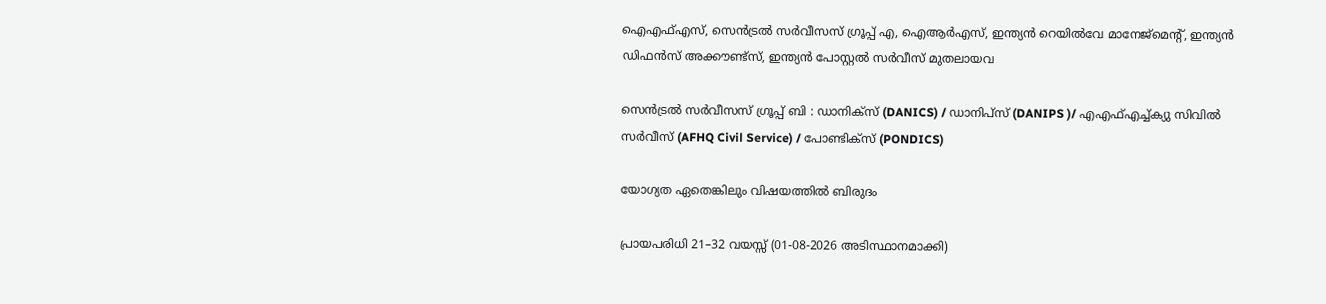ഐഎഫ്എസ്, സെൻട്രൽ സർവീസസ് ഗ്രൂപ്പ് എ, ഐആർഎസ്, ഇന്ത്യൻ റെയിൽവേ മാനേജ്മെന്റ്, ഇന്ത്യൻ ഡിഫൻസ് അക്കൗണ്ട്സ്, ഇന്ത്യൻ പോസ്റ്റൽ സർവീസ് മുതലായവ

സെൻട്രൽ സർവീസസ് ഗ്രൂപ്പ് ബി : ഡാനിക്സ് (DANICS) / ഡാനിപ്സ് (DANIPS )/ എഎഫ്എച്ച്ക്യു സിവിൽ സർവീസ് (AFHQ Civil Service) / പോണ്ടിക്സ് (PONDICS)

യോഗ്യത ഏതെങ്കിലും വിഷയത്തിൽ ബിരുദം

പ്രായപരിധി 21–32 വയസ്സ് (01-08-2026 അടിസ്ഥാനമാക്കി)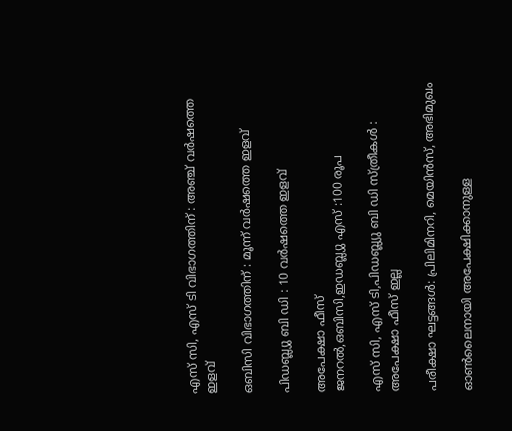എസ് സി, എസ് ടി വിഭാഗത്തിന് : അഞ്ച് വർഷത്തെ ഇളവ്

ഒബിസി വിഭാഗത്തിന് : മൂന്ന് വർഷത്തെ ഇളവ്

പിഡബ്ല്യു ബി ഡി : 10 വർഷത്തെ ഇളവ്

അപേക്ഷാ ഫീസ്
ജനറൽ,ഒബിസി,ഇഡബ്ല്യു എസ് :100 രൂപ

എസ് സി, എസ് ടി,പിഡബ്ല്യു ബി ഡി സ്ത്രീകൾ : അപേക്ഷാ ഫീസ് ഇല്ല

പരീക്ഷാ ഘട്ടങ്ങൾ: പ്രിലിമിനറി, മെയിൻസ്, അഭിമുഖം

ഓൺലൈനായി അപേക്ഷിക്കാനുള്ള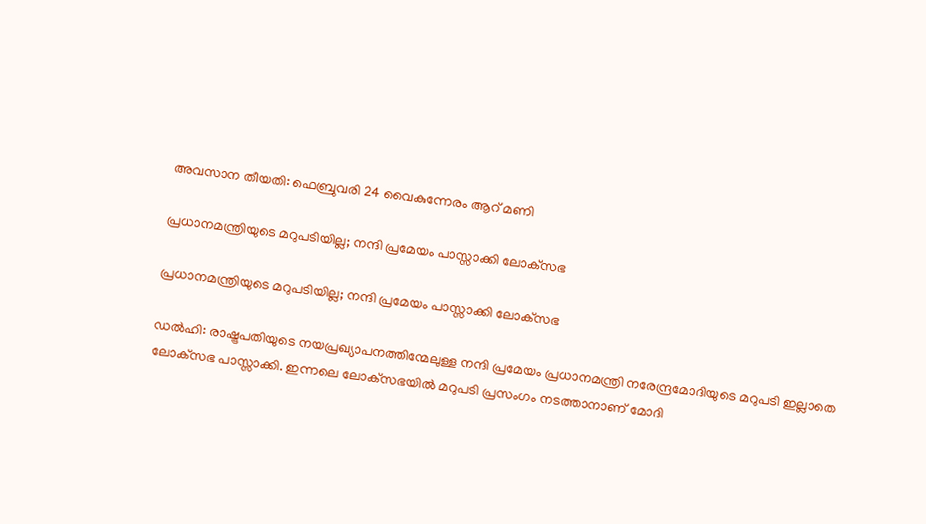അവസാന തീയതി: ഫെബ്രുവരി 24 വൈകുന്നേരം ആറ് മണി

പ്രധാനമന്ത്രിയുടെ മറുപടിയില്ല; നന്ദി പ്രമേയം പാസ്സാക്കി ലോക്‌സഭ

പ്രധാനമന്ത്രിയുടെ മറുപടിയില്ല; നന്ദി പ്രമേയം പാസ്സാക്കി ലോക്‌സഭ

ഡല്‍ഹി: രാഷ്ട്രപതിയുടെ നയപ്രഖ്യാപനത്തിന്മേലുള്ള നന്ദി പ്രമേയം പ്രധാനമന്ത്രി നരേന്ദ്രമോദിയുടെ മറുപടി ഇല്ലാതെ ലോക്‌സഭ പാസ്സാക്കി. ഇന്നലെ ലോക്‌സഭയില്‍ മറുപടി പ്രസംഗം നടത്താനാണ് മോദി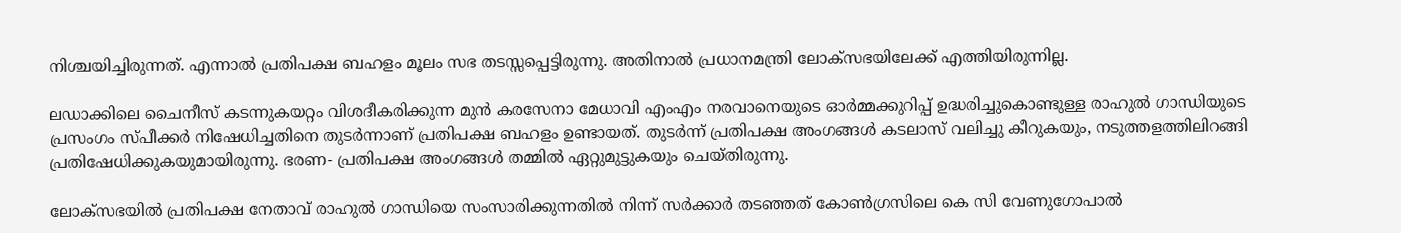നിശ്ചയിച്ചിരുന്നത്. എന്നാല്‍ പ്രതിപക്ഷ ബഹളം മൂലം സഭ തടസ്സപ്പെട്ടിരുന്നു. അതിനാല്‍ പ്രധാനമന്ത്രി ലോക്‌സഭയിലേക്ക് എത്തിയിരുന്നില്ല.

ലഡാക്കിലെ ചൈനീസ് കടന്നുകയറ്റം വിശദീകരിക്കുന്ന മുന്‍ കരസേനാ മേധാവി എംഎം നരവാനെയുടെ ഓര്‍മ്മക്കുറിപ്പ് ഉദ്ധരിച്ചുകൊണ്ടുള്ള രാഹുല്‍ ഗാന്ധിയുടെ പ്രസംഗം സ്പീക്കര്‍ നിഷേധിച്ചതിനെ തുടര്‍ന്നാണ് പ്രതിപക്ഷ ബഹളം ഉണ്ടായത്. തുടര്‍ന്ന് പ്രതിപക്ഷ അംഗങ്ങള്‍ കടലാസ് വലിച്ചു കീറുകയും, നടുത്തളത്തിലിറങ്ങി പ്രതിഷേധിക്കുകയുമായിരുന്നു. ഭരണ- പ്രതിപക്ഷ അംഗങ്ങള്‍ തമ്മില്‍ ഏറ്റുമുട്ടുകയും ചെയ്തിരുന്നു.

ലോക്സഭയില്‍ പ്രതിപക്ഷ നേതാവ് രാഹുല്‍ ഗാന്ധിയെ സംസാരിക്കുന്നതില്‍ നിന്ന് സര്‍ക്കാര്‍ തടഞ്ഞത് കോണ്‍ഗ്രസിലെ കെ സി വേണുഗോപാല്‍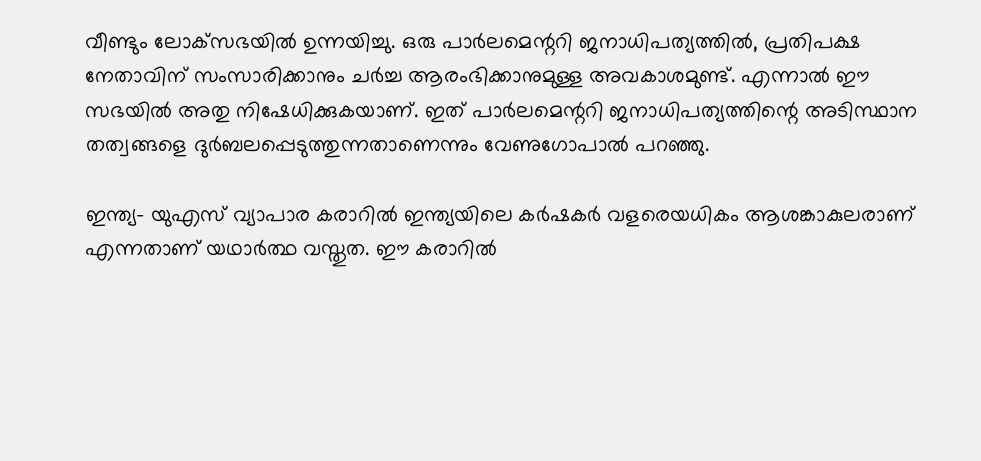വീണ്ടും ലോക്‌സഭയില്‍ ഉന്നയിച്ചു. ഒരു പാര്‍ലമെന്ററി ജനാധിപത്യത്തില്‍, പ്രതിപക്ഷ നേതാവിന് സംസാരിക്കാനും ചര്‍ച്ച ആരംഭിക്കാനുമുള്ള അവകാശമുണ്ട്. എന്നാല്‍ ഈ സഭയില്‍ അതു നിഷേധിക്കുകയാണ്. ഇത് പാര്‍ലമെന്ററി ജനാധിപത്യത്തിന്റെ അടിസ്ഥാന തത്വങ്ങളെ ദുര്‍ബലപ്പെടുത്തുന്നതാണെന്നും വേണുഗോപാല്‍ പറഞ്ഞു.

ഇന്ത്യ- യുഎസ് വ്യാപാര കരാറില്‍ ഇന്ത്യയിലെ കര്‍ഷകര്‍ വളരെയധികം ആശങ്കാകുലരാണ് എന്നതാണ് യഥാര്‍ത്ഥ വസ്തുത. ഈ കരാറില്‍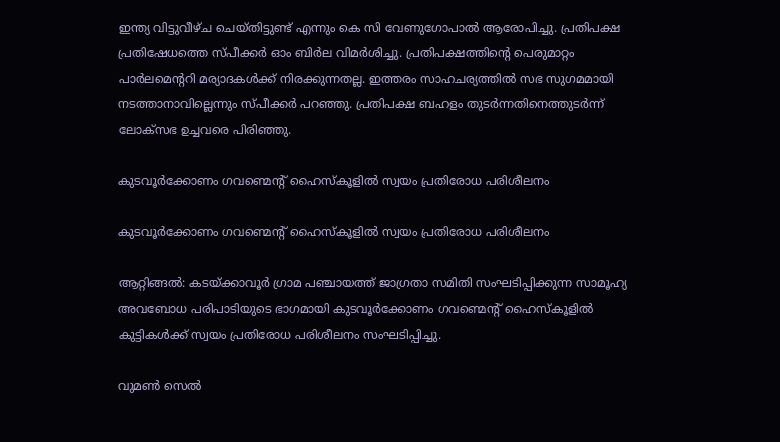ഇന്ത്യ വിട്ടുവീഴ്ച ചെയ്തിട്ടുണ്ട് എന്നും കെ സി വേണുഗോപാല്‍ ആരോപിച്ചു. പ്രതിപക്ഷ പ്രതിഷേധത്തെ സ്പീക്കര്‍ ഓം ബിര്‍ല വിമര്‍ശിച്ചു. പ്രതിപക്ഷത്തിന്റെ പെരുമാറ്റം പാര്‍ലമെന്ററി മര്യാദകള്‍ക്ക് നിരക്കുന്നതല്ല. ഇത്തരം സാഹചര്യത്തില്‍ സഭ സുഗമമായി നടത്താനാവില്ലെന്നും സ്പീക്കര്‍ പറഞ്ഞു. പ്രതിപക്ഷ ബഹളം തുടര്‍ന്നതിനെത്തുടര്‍ന്ന് ലോക്‌സഭ ഉച്ചവരെ പിരിഞ്ഞു.

കുടവൂർക്കോണം ഗവണ്മെന്റ് ഹൈസ്കൂളിൽ സ്വയം പ്രതിരോധ പരിശീലനം

കുടവൂർക്കോണം ഗവണ്മെന്റ് ഹൈസ്കൂളിൽ സ്വയം പ്രതിരോധ പരിശീലനം

ആറ്റിങ്ങൽ: കടയ്ക്കാവൂർ ഗ്രാമ പഞ്ചായത്ത് ജാഗ്രതാ സമിതി സംഘടിപ്പിക്കുന്ന സാമൂഹ്യ അവബോധ പരിപാടിയുടെ ഭാഗമായി കുടവൂർക്കോണം ഗവണ്മെന്റ് ഹൈസ്കൂളിൽ കുട്ടികൾക്ക് സ്വയം പ്രതിരോധ പരിശീലനം സംഘടിപ്പിച്ചു.

വുമൺ സെൽ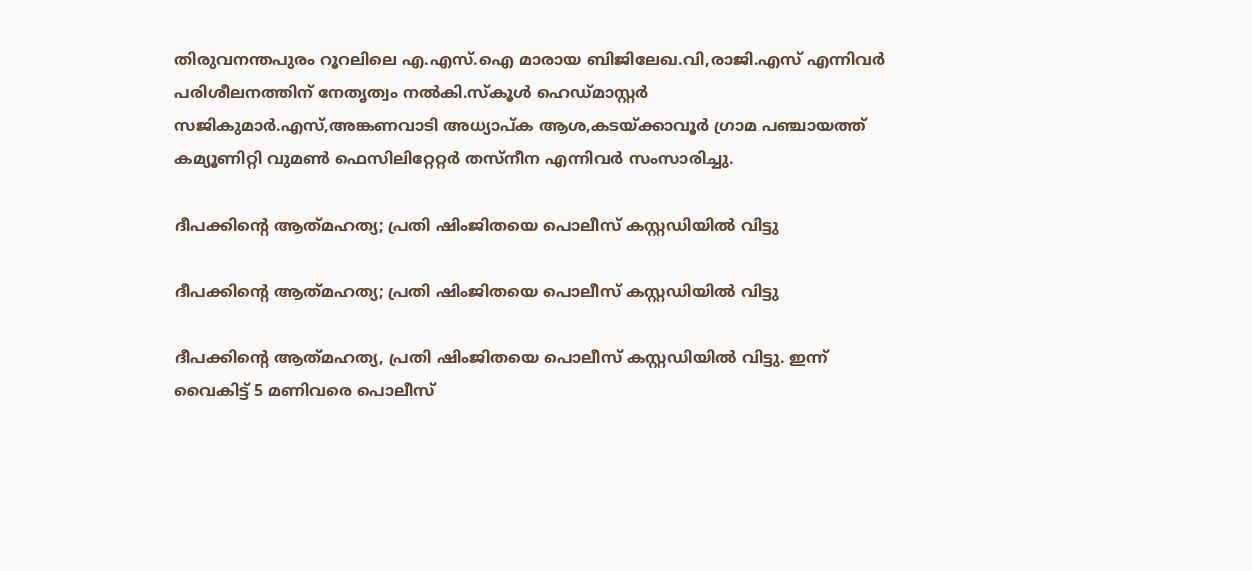തിരുവനന്തപുരം റൂറലിലെ എ.എസ്.ഐ മാരായ ബിജിലേഖ.വി,രാജി.എസ് എന്നിവർ പരിശീലനത്തിന് നേതൃത്വം നൽകി.സ്കൂൾ ഹെഡ്മാസ്റ്റർ സജികുമാർ.എസ്,അങ്കണവാടി അധ്യാപ്ക ആശ,കടയ്ക്കാവൂർ ഗ്രാമ പഞ്ചായത്ത് കമ്യൂണിറ്റി വുമൺ ഫെസിലിറ്റേറ്റർ തസ്നീന എന്നിവർ സംസാരിച്ചു.

ദീപക്കിന്റെ ആത്‍മഹത്യ; പ്രതി ഷിംജിതയെ പൊലീസ് കസ്റ്റഡിയിൽ വിട്ടു

ദീപക്കിന്റെ ആത്‍മഹത്യ; പ്രതി ഷിംജിതയെ പൊലീസ് കസ്റ്റഡിയിൽ വിട്ടു

ദീപക്കിന്റെ ആത്‍മഹത്യ, പ്രതി ഷിംജിതയെ പൊലീസ് കസ്റ്റഡിയിൽ വിട്ടു. ഇന്ന് വൈകിട്ട് 5 മണിവരെ പൊലീസ്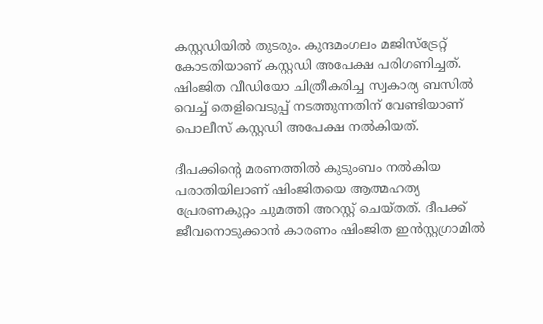കസ്റ്റഡിയിൽ തുടരും. കുന്ദമംഗലം മജിസ്ട്രേറ്റ് കോടതിയാണ് കസ്റ്റഡി അപേക്ഷ പരിഗണിച്ചത്. ഷിംജിത വീഡിയോ ചിത്രീകരിച്ച സ്വകാര്യ ബസില്‍ വെച്ച് തെളിവെടുപ്പ് നടത്തുന്നതിന് വേണ്ടിയാണ് പൊലീസ് കസ്റ്റഡി അപേക്ഷ നല്‍കിയത്.

ദീപക്കിന്റെ മരണത്തിൽ കുടുംബം നൽകിയ പരാതിയിലാണ് ഷിംജിതയെ ആത്മഹത്യ പ്രേരണകുറ്റം ചുമത്തി അറസ്റ്റ് ചെയ്തത്. ദീപക്ക് ജീവനൊടുക്കാന്‍ കാരണം ഷിംജിത ഇന്‍സ്റ്റഗ്രാമില്‍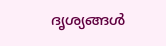ദൃശ്യങ്ങള്‍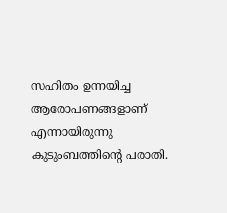സഹിതം ഉന്നയിച്ച ആരോപണങ്ങളാണ് എന്നായിരുന്നു കുടുംബത്തിന്‍റെ പരാതി.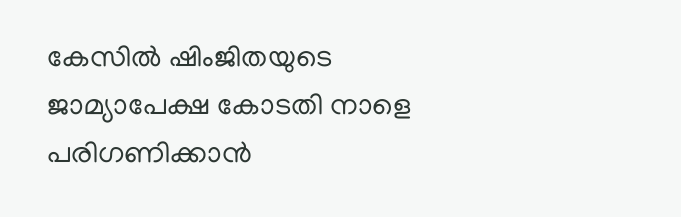കേസിൽ ഷിംജിതയുടെ ജാമ്യാപേക്ഷ കോടതി നാളെ പരിഗണിക്കാൻ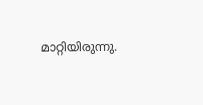മാറ്റിയിരുന്നു.